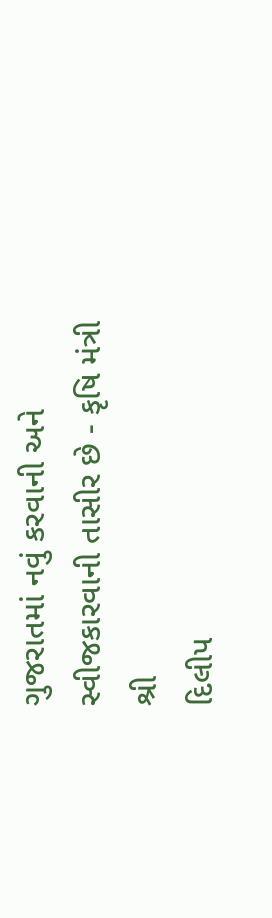ગુજરાતમાં નવું કરવાની અને સ્વીજકારવાની તાસીર છે - કૃષિ મંત્રી શ્રી
દિલીપ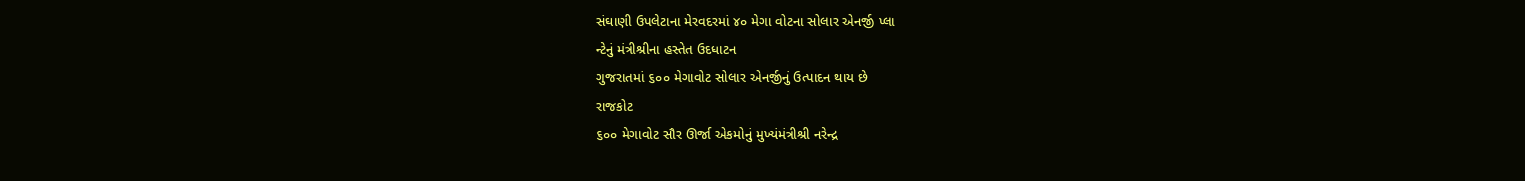સંઘાણી ઉપલેટાના મેરવદરમાં ૪૦ મેગા વોટના સોલાર એનર્જી પ્લા
ન્ટેનું મંત્રીશ્રીના હસ્તેત ઉદધાટન
ગુજરાતમાં ૬૦૦ મેગાવોટ સોલાર એનર્જીનું ઉત્પાદન થાય છે
રાજકોટ
૬૦૦ મેગાવોટ સૌર ઊર્જા એકમોનું મુખ્યંમંત્રીશ્રી નરેન્દ્ર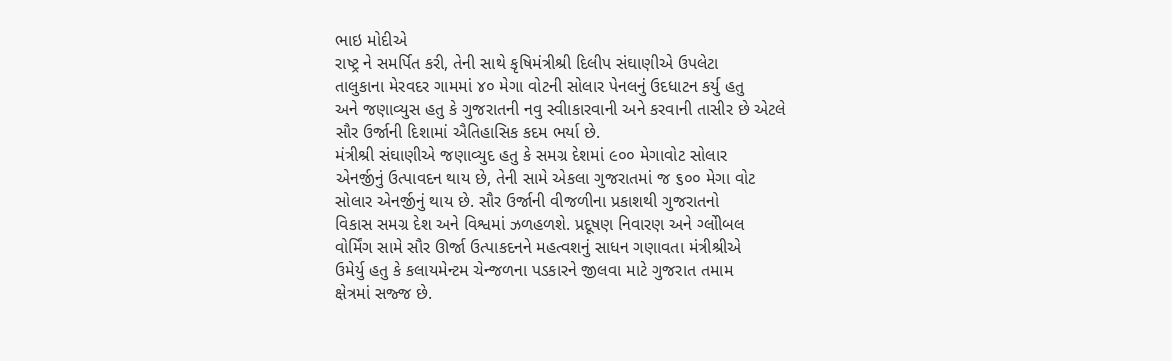ભાઇ મોદીએ
રાષ્ટ્ર ને સમર્પિત કરી, તેની સાથે કૃષિમંત્રીશ્રી દિલીપ સંઘાણીએ ઉપલેટા
તાલુકાના મેરવદર ગામમાં ૪૦ મેગા વોટની સોલાર પેનલનું ઉદધાટન કર્યુ હતુ
અને જણાવ્યુસ હતુ કે ગુજરાતની નવુ સ્વીાકારવાની અને કરવાની તાસીર છે એટલે
સૌર ઉર્જાની દિશામાં ઐતિહાસિક કદમ ભર્યા છે.
મંત્રીશ્રી સંઘાણીએ જણાવ્યુદ હતુ કે સમગ્ર દેશમાં ૯૦૦ મેગાવોટ સોલાર
એનર્જીનું ઉત્પાવદન થાય છે, તેની સામે એકલા ગુજરાતમાં જ ૬૦૦ મેગા વોટ
સોલાર એનર્જીનું થાય છે. સૌર ઉર્જાની વીજળીના પ્રકાશથી ગુજરાતનો
વિકાસ સમગ્ર દેશ અને વિશ્વમાં ઝળહળશે. પ્રદૂષણ નિવારણ અને ગ્લોીબલ
વોર્મિંગ સામે સૌર ઊર્જા ઉત્પાકદનને મહત્વશનું સાધન ગણાવતા મંત્રીશ્રીએ
ઉમેર્યુ હતુ કે કલાયમેન્ટમ ચેન્જળના પડકારને જીલવા માટે ગુજરાત તમામ
ક્ષેત્રમાં સજ્જ છે.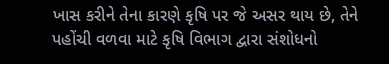ખાસ કરીને તેના કારણે કૃષિ પર જે અસર થાય છે, તેને
પહોંચી વળવા માટે કૃષિ વિભાગ દ્વારા સંશોધનો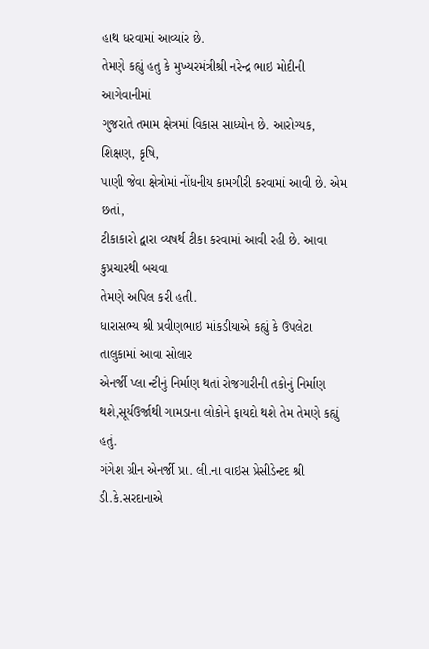હાથ ધરવામાં આવ્યાંર છે.
તેમણે કહ્યું હતુ કે મુખ્યરમંત્રીશ્રી નરેન્દ્ર ભાઇ મોદીની આગેવાનીમાં
ગુજરાતે તમામ ક્ષેત્રમાં વિકાસ સાધ્યોન છે. આરોગ્યક, શિક્ષણ, કૃષિ,
પાણી જેવા ક્ષેત્રોમાં નોંધનીય કામગીરી કરવામાં આવી છે. એમ છતાં,
ટીકાકારો દ્વારા વ્યષર્થ ટીકા કરવામાં આવી રહી છે. આવા કુપ્રચારથી બચવા
તેમણે અપિલ કરી હતી.
ધારાસભ્ય શ્રી પ્રવીણભાઇ માંકડીયાએ કહ્યું કે ઉપલેટા તાલુકામાં આવા સોલાર
એનર્જી પ્લા ન્ટીનું નિર્માણ થતાં રોજગારીની તકોનું નિર્માણ
થશે,સૂર્યઉર્જાથી ગામડાના લોકોને ફાયદો થશે તેમ તેમણે કહ્યું હતું.
ગંગેશ ગ્રીન એનર્જી પ્રા. લી.ના વાઇસ પ્રેસીડેન્ટદ શ્રી ડી.કે.સરદાનાએ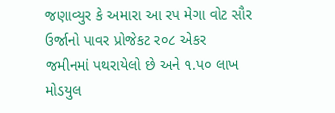જણાવ્યુર કે અમારા આ રપ મેગા વોટ સૌર ઉર્જાનો પાવર પ્રોજેકટ ર૦૮ એકર
જમીનમાં પથરાયેલો છે અને ૧.પ૦ લાખ મોડયુલ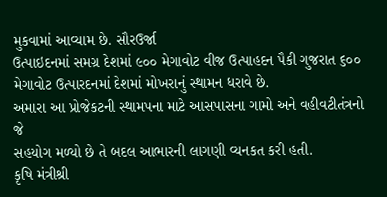મુકવામાં આવ્યામ છે. સૌરઉર્જા
ઉત્પાઇદનમાં સમગ્ર દેશમાં ૯૦૦ મેગાવોટ વીજ ઉત્પાહદન પૈકી ગુજરાત ૬૦૦
મેગાવોટ ઉત્પારદનમાં દેશમાં મોખરાનું સ્થામન ધરાવે છે.
અમારા આ પ્રોજેકટની સ્થામપના માટે આસપાસના ગામો અને વહીવટીતંત્રનો જે
સહયોગ મળ્યો છે તે બદલ આભારની લાગણી વ્યનકત કરી હતી.
કૃષિ મંત્રીશ્રી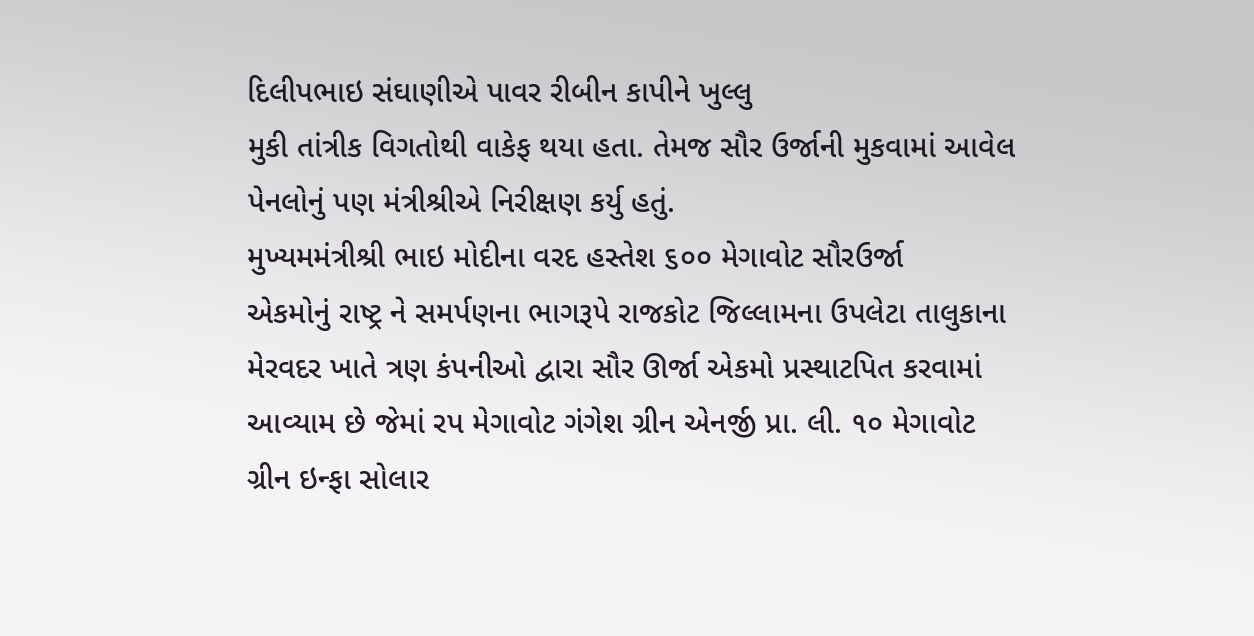દિલીપભાઇ સંઘાણીએ પાવર રીબીન કાપીને ખુલ્લુ
મુકી તાંત્રીક વિગતોથી વાકેફ થયા હતા. તેમજ સૌર ઉર્જાની મુકવામાં આવેલ
પેનલોનું પણ મંત્રીશ્રીએ નિરીક્ષણ કર્યુ હતું.
મુખ્યમમંત્રીશ્રી ભાઇ મોદીના વરદ હસ્તેશ ૬૦૦ મેગાવોટ સૌરઉર્જા
એકમોનું રાષ્ટ્ર ને સમર્પણના ભાગરૂપે રાજકોટ જિલ્લામના ઉપલેટા તાલુકાના
મેરવદર ખાતે ત્રણ કંપનીઓ દ્વારા સૌર ઊર્જા એકમો પ્રસ્થાટપિત કરવામાં
આવ્યામ છે જેમાં રપ મેગાવોટ ગંગેશ ગ્રીન એનર્જી પ્રા. લી. ૧૦ મેગાવોટ
ગ્રીન ઇન્ફા સોલાર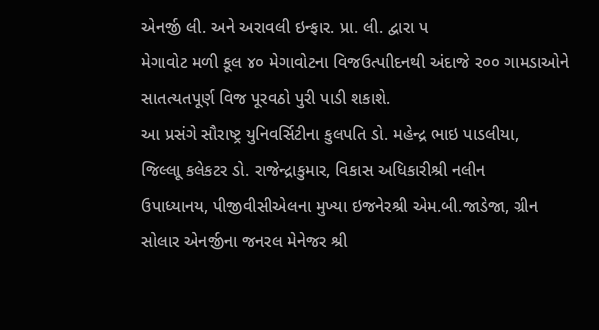એનર્જી લી. અને અરાવલી ઇન્ફાર. પ્રા. લી. દ્વારા પ
મેગાવોટ મળી કૂલ ૪૦ મેગાવોટના વિજઉત્પાીદનથી અંદાજે ર૦૦ ગામડાઓને
સાતત્યતપૂર્ણ વિજ પૂરવઠો પુરી પાડી શકાશે.
આ પ્રસંગે સૌરાષ્ટ્ર યુનિવર્સિટીના કુલપતિ ડો. મહેન્દ્ર ભાઇ પાડલીયા,
જિલ્લાૂ કલેકટર ડો. રાજેન્દ્રાકુમાર, વિકાસ અધિકારીશ્રી નલીન
ઉપાધ્યાનય, પીજીવીસીએલના મુખ્યા ઇજનેરશ્રી એમ.બી.જાડેજા, ગ્રીન
સોલાર એનર્જીના જનરલ મેનેજર શ્રી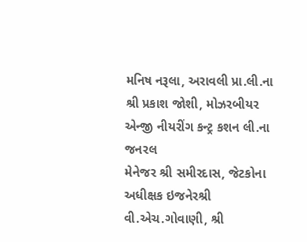મનિષ નરૂલા, અરાવલી પ્રા.લી.ના
શ્રી પ્રકાશ જોશી, મોઝરબીયર એન્જી નીયરીંગ કન્ટ્ર કશન લી.ના જનરલ
મેનેજર શ્રી સમીરદાસ, જેટકોના અધીક્ષક ઇજનેરશ્રી વી.એચ.ગોવાણી, શ્રી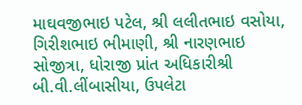માઘવજીભાઇ પટેલ, શ્રી લલીતભાઇ વસોયા, ગિરીશભાઇ ભીમાણી, શ્રી નારણભાઇ
સોજીત્રા, ધોરાજી પ્રાંત અધિકારીશ્રી બી.વી.લીંબાસીયા, ઉપલેટા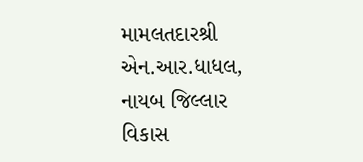મામલતદારશ્રી એન.આર.ધાધલ, નાયબ જિલ્લાર વિકાસ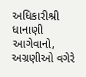અધિકારીશ્રી ધાનાણી
આગેવાનો, અગ્રણીઓ વગેરે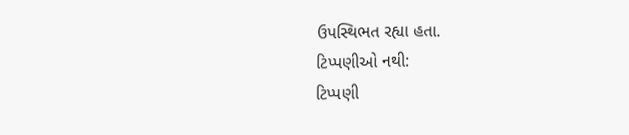ઉપસ્થિભત રહ્યા હતા.
ટિપ્પણીઓ નથી:
ટિપ્પણી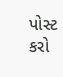પોસ્ટ કરો